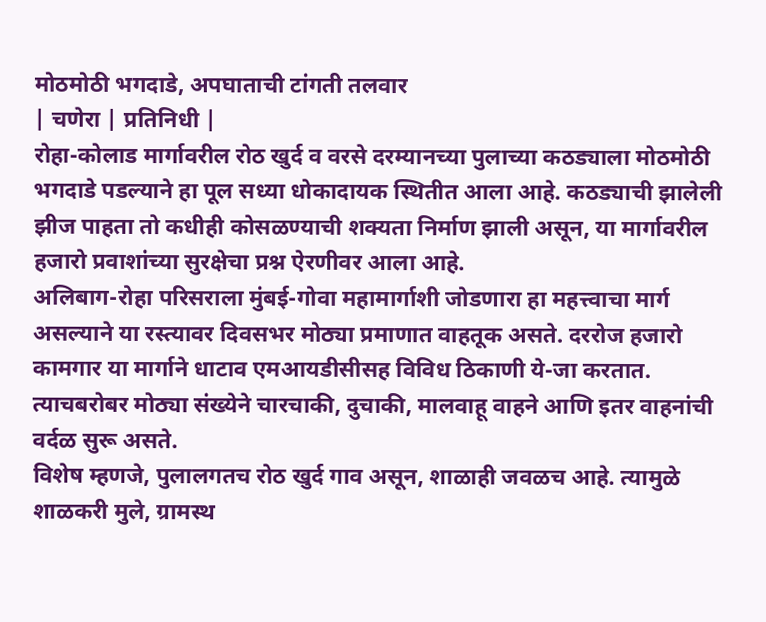मोठमोठी भगदाडे, अपघाताची टांगती तलवार
| चणेरा | प्रतिनिधी |
रोहा-कोलाड मार्गावरील रोठ खुर्द व वरसे दरम्यानच्या पुलाच्या कठड्याला मोठमोठी भगदाडे पडल्याने हा पूल सध्या धोकादायक स्थितीत आला आहे. कठड्याची झालेली झीज पाहता तो कधीही कोसळण्याची शक्यता निर्माण झाली असून, या मार्गावरील हजारो प्रवाशांच्या सुरक्षेचा प्रश्न ऐरणीवर आला आहे.
अलिबाग-रोहा परिसराला मुंबई-गोवा महामार्गाशी जोडणारा हा महत्त्वाचा मार्ग असल्याने या रस्त्यावर दिवसभर मोठ्या प्रमाणात वाहतूक असते. दररोज हजारो कामगार या मार्गाने धाटाव एमआयडीसीसह विविध ठिकाणी ये-जा करतात. त्याचबरोबर मोठ्या संख्येने चारचाकी, दुचाकी, मालवाहू वाहने आणि इतर वाहनांची वर्दळ सुरू असते.
विशेष म्हणजे, पुलालगतच रोठ खुर्द गाव असून, शाळाही जवळच आहे. त्यामुळे शाळकरी मुले, ग्रामस्थ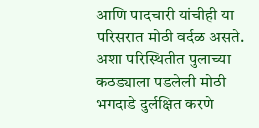आणि पादचारी यांचीही या परिसरात मोठी वर्दळ असते. अशा परिस्थितीत पुलाच्या कठड्याला पडलेली मोठी भगदाडे दुर्लक्षित करणे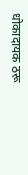धोकादायक ठरू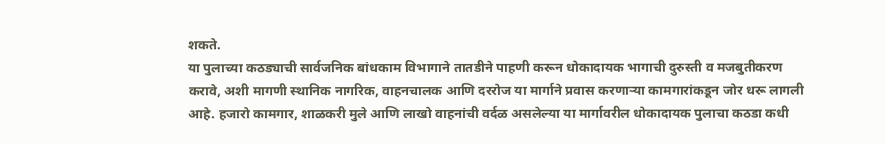शकते.
या पुलाच्या कठड्याची सार्वजनिक बांधकाम विभागाने तातडीने पाहणी करून धोकादायक भागाची दुरुस्ती व मजबुतीकरण करावे, अशी मागणी स्थानिक नागरिक, वाहनचालक आणि दररोज या मार्गाने प्रवास करणाऱ्या कामगारांकडून जोर धरू लागली आहे. हजारो कामगार, शाळकरी मुले आणि लाखो वाहनांची वर्दळ असलेल्या या मार्गावरील धोकादायक पुलाचा कठडा कधी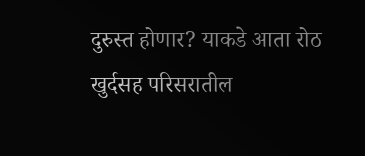दुरुस्त होणार? याकडे आता रोठ खुर्दसह परिसरातील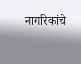नागरिकांचे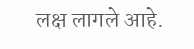लक्ष लागले आहे.